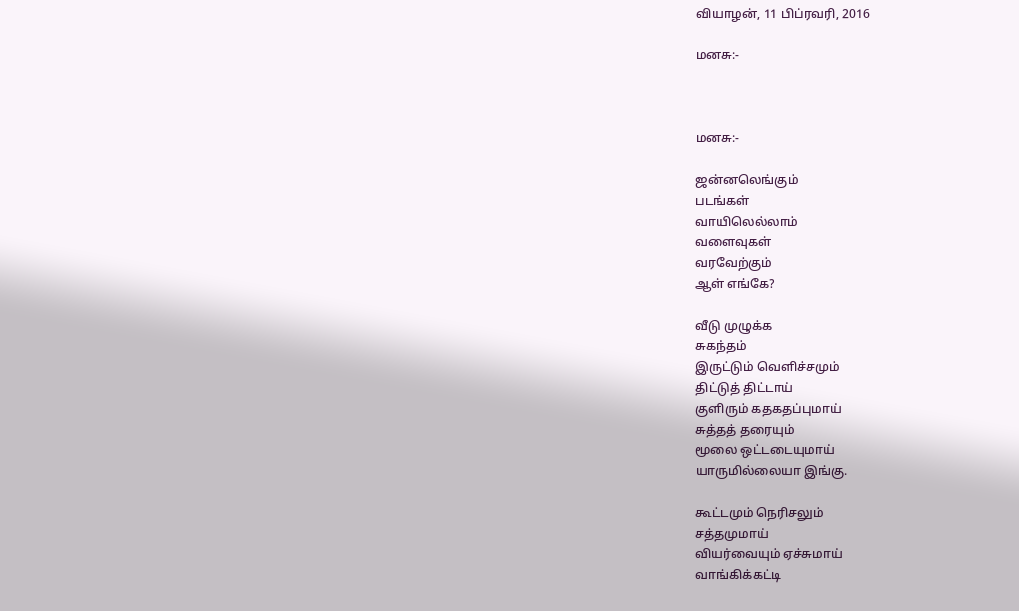வியாழன், 11 பிப்ரவரி, 2016

மனசு:-



மனசு:-

ஜன்னலெங்கும்
படங்கள்
வாயிலெல்லாம்
வளைவுகள்
வரவேற்கும்
ஆள் எங்கே?

வீடு முழுக்க
சுகந்தம்
இருட்டும் வெளிச்சமும்
திட்டுத் திட்டாய்
குளிரும் கதகதப்புமாய்
சுத்தத் தரையும்
மூலை ஒட்டடையுமாய்
யாருமில்லையா இங்கு.

கூட்டமும் நெரிசலும்
சத்தமுமாய்
வியர்வையும் ஏச்சுமாய்
வாங்கிக்கட்டி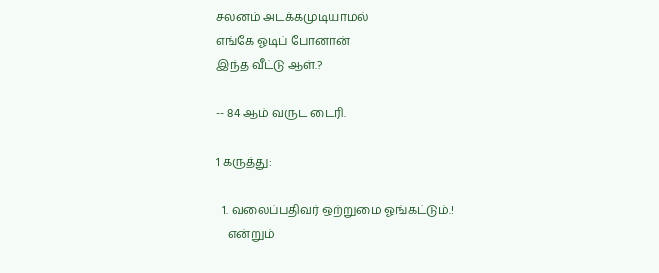சலனம் அடக்கமுடியாமல்
எங்கே ஓடிப் போனான்
இந்த வீட்டு ஆள்.?

-- 84 ஆம் வருட டைரி.

1 கருத்து:

  1. வலைப்பதிவர் ஒற்றுமை ஓங்கட்டும்.!
    என்றும்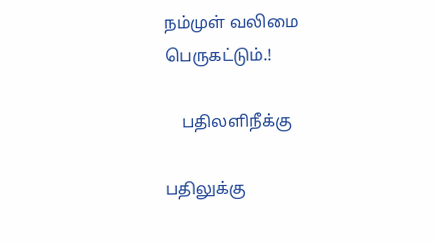நம்முள் வலிமை பெருகட்டும்.!

    பதிலளிநீக்கு

பதிலுக்கு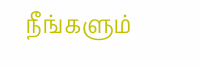நீங்களும்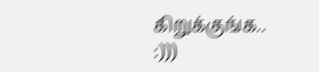கிறுக்குங்க.. :)))